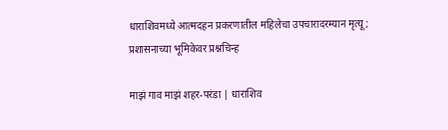धाराशिवमध्ये आत्मदहन प्रकरणातील महिलेचा उपचारादरम्यान मृत्यू; प्रशासनाच्या भूमिकेवर प्रश्नचिन्ह

माझं गाव माझं शहर-परंडा | धाराशिव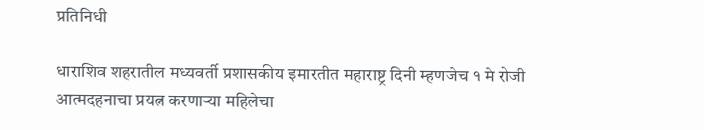प्रतिनिधी

धाराशिव शहरातील मध्यवर्ती प्रशासकीय इमारतीत महाराष्ट्र दिनी म्हणजेच १ मे रोजी आत्मदहनाचा प्रयत्न करणाऱ्या महिलेचा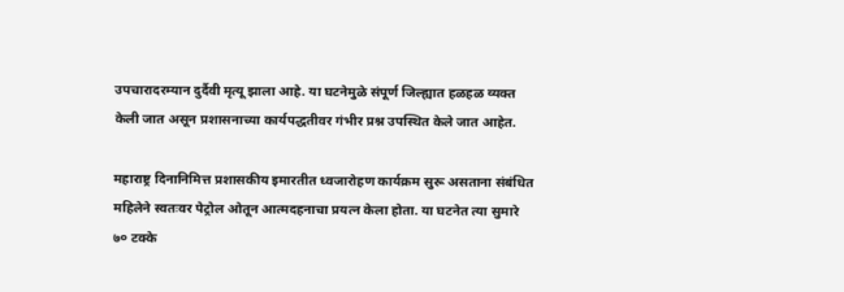उपचारादरम्यान दुर्दैवी मृत्यू झाला आहे. या घटनेमुळे संपूर्ण जिल्ह्यात हळहळ व्यक्त केली जात असून प्रशासनाच्या कार्यपद्धतीवर गंभीर प्रश्न उपस्थित केले जात आहेत.

महाराष्ट्र दिनानिमित्त प्रशासकीय इमारतीत ध्वजारोहण कार्यक्रम सुरू असताना संबंधित महिलेने स्वतःवर पेट्रोल ओतून आत्मदहनाचा प्रयत्न केला होता. या घटनेत त्या सुमारे ७० टक्के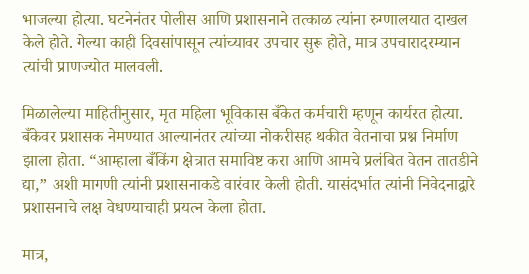भाजल्या होत्या. घटनेनंतर पोलीस आणि प्रशासनाने तत्काळ त्यांना रुग्णालयात दाखल केले होते. गेल्या काही दिवसांपासून त्यांच्यावर उपचार सुरू होते, मात्र उपचारादरम्यान त्यांची प्राणज्योत मालवली.

मिळालेल्या माहितीनुसार, मृत महिला भूविकास बँकेत कर्मचारी म्हणून कार्यरत होत्या. बँकेवर प्रशासक नेमण्यात आल्यानंतर त्यांच्या नोकरीसह थकीत वेतनाचा प्रश्न निर्माण झाला होता. “आम्हाला बँकिंग क्षेत्रात समाविष्ट करा आणि आमचे प्रलंबित वेतन तातडीने द्या,” अशी मागणी त्यांनी प्रशासनाकडे वारंवार केली होती. यासंदर्भात त्यांनी निवेदनाद्वारे प्रशासनाचे लक्ष वेधण्याचाही प्रयत्न केला होता.

मात्र,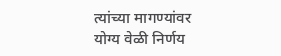त्यांच्या मागण्यांवर योग्य वेळी निर्णय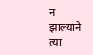न झाल्याने त्या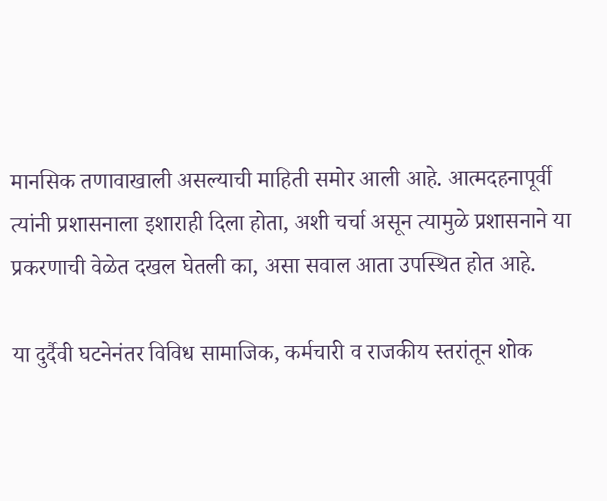मानसिक तणावाखाली असल्याची माहिती समोर आली आहे. आत्मदहनापूर्वी त्यांनी प्रशासनाला इशाराही दिला होता, अशी चर्चा असून त्यामुळे प्रशासनाने या प्रकरणाची वेळेत दखल घेतली का, असा सवाल आता उपस्थित होत आहे.

या दुर्दैवी घटनेनंतर विविध सामाजिक, कर्मचारी व राजकीय स्तरांतून शोक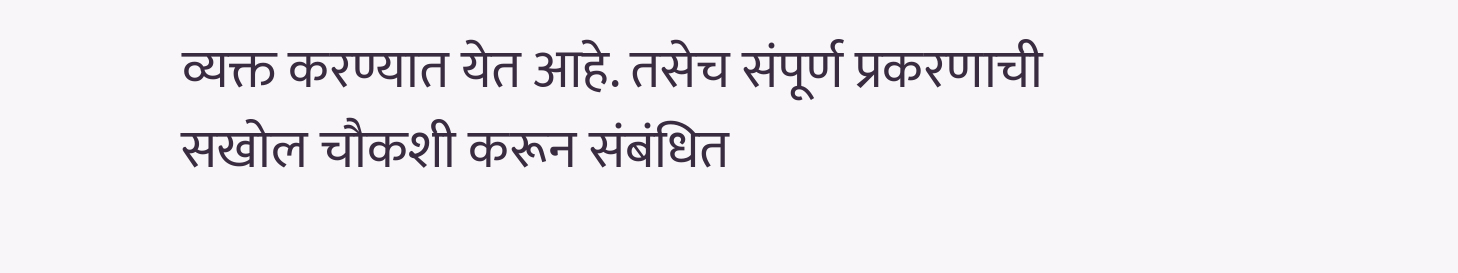व्यक्त करण्यात येत आहे. तसेच संपूर्ण प्रकरणाची सखोल चौकशी करून संबंधित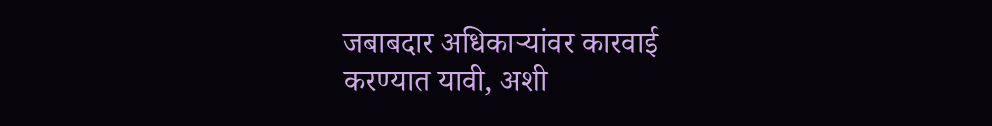जबाबदार अधिकाऱ्यांवर कारवाई करण्यात यावी, अशी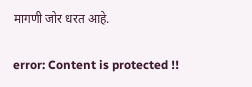मागणी जोर धरत आहे.

error: Content is protected !!